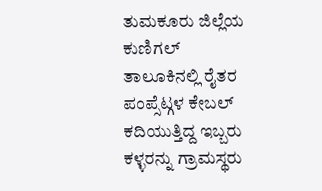ತುಮಕೂರು ಜಿಲ್ಲೆಯ ಕುಣಿಗಲ್ ತಾಲೂಕಿನಲ್ಲಿ ರೈತರ ಪಂಪ್ಸೆಟ್ಗಳ ಕೇಬಲ್ ಕದಿಯುತ್ತಿದ್ದ ಇಬ್ಬರು ಕಳ್ಳರನ್ನು ಗ್ರಾಮಸ್ಥರು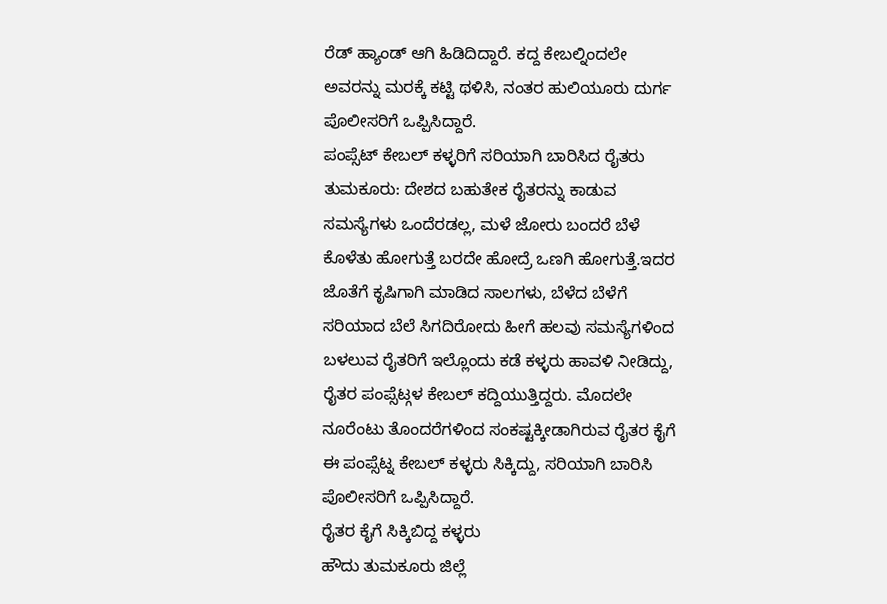ರೆಡ್ ಹ್ಯಾಂಡ್ ಆಗಿ ಹಿಡಿದಿದ್ದಾರೆ. ಕದ್ದ ಕೇಬಲ್ನಿಂದಲೇ ಅವರನ್ನು ಮರಕ್ಕೆ ಕಟ್ಟಿ ಥಳಿಸಿ, ನಂತರ ಹುಲಿಯೂರು ದುರ್ಗ ಪೊಲೀಸರಿಗೆ ಒಪ್ಪಿಸಿದ್ದಾರೆ.
ಪಂಪ್ಸೆಟ್ ಕೇಬಲ್ ಕಳ್ಳರಿಗೆ ಸರಿಯಾಗಿ ಬಾರಿಸಿದ ರೈತರು
ತುಮಕೂರು: ದೇಶದ ಬಹುತೇಕ ರೈತರನ್ನು ಕಾಡುವ ಸಮಸ್ಯೆಗಳು ಒಂದೆರಡಲ್ಲ, ಮಳೆ ಜೋರು ಬಂದರೆ ಬೆಳೆ ಕೊಳೆತು ಹೋಗುತ್ತೆ ಬರದೇ ಹೋದ್ರೆ ಒಣಗಿ ಹೋಗುತ್ತೆ.ಇದರ ಜೊತೆಗೆ ಕೃಷಿಗಾಗಿ ಮಾಡಿದ ಸಾಲಗಳು, ಬೆಳೆದ ಬೆಳೆಗೆ ಸರಿಯಾದ ಬೆಲೆ ಸಿಗದಿರೋದು ಹೀಗೆ ಹಲವು ಸಮಸ್ಯೆಗಳಿಂದ ಬಳಲುವ ರೈತರಿಗೆ ಇಲ್ಲೊಂದು ಕಡೆ ಕಳ್ಳರು ಹಾವಳಿ ನೀಡಿದ್ದು, ರೈತರ ಪಂಪ್ಸೆಟ್ಗಳ ಕೇಬಲ್ ಕದ್ದಿಯುತ್ತಿದ್ದರು. ಮೊದಲೇ ನೂರೆಂಟು ತೊಂದರೆಗಳಿಂದ ಸಂಕಷ್ಟಕ್ಕೀಡಾಗಿರುವ ರೈತರ ಕೈಗೆ ಈ ಪಂಪ್ಸೆಟ್ನ ಕೇಬಲ್ ಕಳ್ಳರು ಸಿಕ್ಕಿದ್ದು, ಸರಿಯಾಗಿ ಬಾರಿಸಿ ಪೊಲೀಸರಿಗೆ ಒಪ್ಪಿಸಿದ್ದಾರೆ.
ರೈತರ ಕೈಗೆ ಸಿಕ್ಕಿಬಿದ್ದ ಕಳ್ಳರು
ಹೌದು ತುಮಕೂರು ಜಿಲ್ಲೆ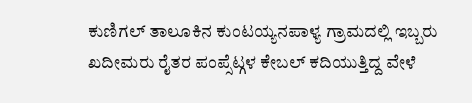ಕುಣಿಗಲ್ ತಾಲೂಕಿನ ಕುಂಟಯ್ಯನಪಾಳ್ಯ ಗ್ರಾಮದಲ್ಲಿ ಇಬ್ಬರು ಖದೀಮರು ರೈತರ ಪಂಪ್ಸೆಟ್ಗಳ ಕೇಬಲ್ ಕದಿಯುತ್ತಿದ್ದ ವೇಳೆ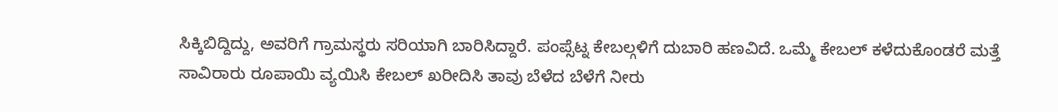ಸಿಕ್ಕಿಬಿದ್ದಿದ್ದು, ಅವರಿಗೆ ಗ್ರಾಮಸ್ಥರು ಸರಿಯಾಗಿ ಬಾರಿಸಿದ್ದಾರೆ. ಪಂಪ್ಸೆಟ್ನ ಕೇಬಲ್ಗಳಿಗೆ ದುಬಾರಿ ಹಣವಿದೆ. ಒಮ್ಮೆ ಕೇಬಲ್ ಕಳೆದುಕೊಂಡರೆ ಮತ್ತೆ ಸಾವಿರಾರು ರೂಪಾಯಿ ವ್ಯಯಿಸಿ ಕೇಬಲ್ ಖರೀದಿಸಿ ತಾವು ಬೆಳೆದ ಬೆಳೆಗೆ ನೀರು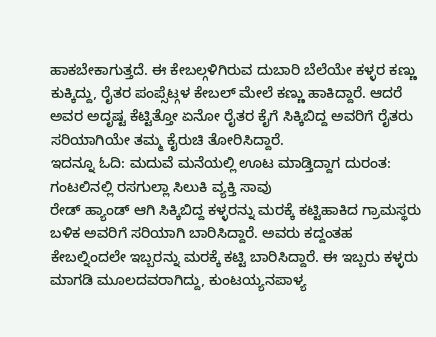ಹಾಕಬೇಕಾಗುತ್ತದೆ. ಈ ಕೇಬಲ್ಗಳಿಗಿರುವ ದುಬಾರಿ ಬೆಲೆಯೇ ಕಳ್ಳರ ಕಣ್ಣು ಕುಕ್ಕಿದ್ದು, ರೈತರ ಪಂಪ್ಸೆಟ್ಗಳ ಕೇಬಲ್ ಮೇಲೆ ಕಣ್ಣು ಹಾಕಿದ್ದಾರೆ. ಆದರೆ ಅವರ ಅದೃಷ್ಟ ಕೆಟ್ಟಿತ್ತೋ ಏನೋ ರೈತರ ಕೈಗೆ ಸಿಕ್ಕಿಬಿದ್ದ ಅವರಿಗೆ ರೈತರು ಸರಿಯಾಗಿಯೇ ತಮ್ಮ ಕೈರುಚಿ ತೋರಿಸಿದ್ದಾರೆ.
ಇದನ್ನೂ ಓದಿ: ಮದುವೆ ಮನೆಯಲ್ಲಿ ಊಟ ಮಾಡ್ತಿದ್ದಾಗ ದುರಂತ: ಗಂಟಲಿನಲ್ಲಿ ರಸಗುಲ್ಲಾ ಸಿಲುಕಿ ವ್ಯಕ್ತಿ ಸಾವು
ರೇಡ್ ಹ್ಯಾಂಡ್ ಆಗಿ ಸಿಕ್ಕಿಬಿದ್ದ ಕಳ್ಳರನ್ನು ಮರಕ್ಕೆ ಕಟ್ಟಿಹಾಕಿದ ಗ್ರಾಮಸ್ಥರು ಬಳಿಕ ಅವರಿಗೆ ಸರಿಯಾಗಿ ಬಾರಿಸಿದ್ದಾರೆ. ಅವರು ಕದ್ದಂತಹ ಕೇಬಲ್ನಿಂದಲೇ ಇಬ್ಬರನ್ನು ಮರಕ್ಕೆ ಕಟ್ಟಿ ಬಾರಿಸಿದ್ದಾರೆ. ಈ ಇಬ್ಬರು ಕಳ್ಳರು ಮಾಗಡಿ ಮೂಲದವರಾಗಿದ್ದು, ಕುಂಟಯ್ಯನಪಾಳ್ಯ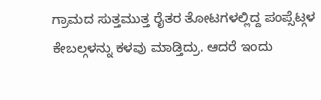ಗ್ರಾಮದ ಸುತ್ತಮುತ್ತ ರೈತರ ತೋಟಗಳಲ್ಲಿದ್ದ ಪಂಪ್ಸೆಟ್ಗಳ ಕೇಬಲ್ಗಳನ್ನು ಕಳವು ಮಾಡ್ತಿದ್ರು. ಆದರೆ ಇಂದು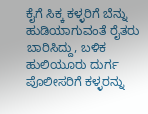ಕೈಗೆ ಸಿಕ್ಕ ಕಳ್ಳರಿಗೆ ಬೆನ್ನು ಹುಡಿಯಾಗುವಂತೆ ರೈತರು ಬಾರಿಸಿದ್ದು, ಬಳಿಕ ಹುಲಿಯೂರು ದುರ್ಗ ಪೊಲೀಸರಿಗೆ ಕಳ್ಳರನ್ನು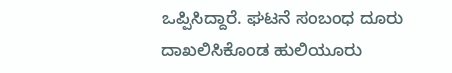ಒಪ್ಪಿಸಿದ್ದಾರೆ. ಘಟನೆ ಸಂಬಂಧ ದೂರು ದಾಖಲಿಸಿಕೊಂಡ ಹುಲಿಯೂರು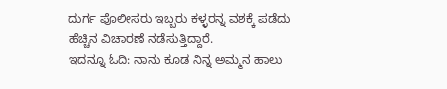ದುರ್ಗ ಪೊಲೀಸರು ಇಬ್ಬರು ಕಳ್ಳರನ್ನ ವಶಕ್ಕೆ ಪಡೆದು ಹೆಚ್ಚಿನ ವಿಚಾರಣೆ ನಡೆಸುತ್ತಿದ್ದಾರೆ.
ಇದನ್ನೂ ಓದಿ: ನಾನು ಕೂಡ ನಿನ್ನ ಅಮ್ಮನ ಹಾಲು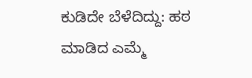ಕುಡಿದೇ ಬೆಳೆದಿದ್ದು: ಹಠ ಮಾಡಿದ ಎಮ್ಮೆ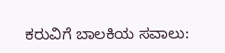ಕರುವಿಗೆ ಬಾಲಕಿಯ ಸವಾಲು: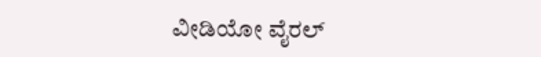ವೀಡಿಯೋ ವೈರಲ್